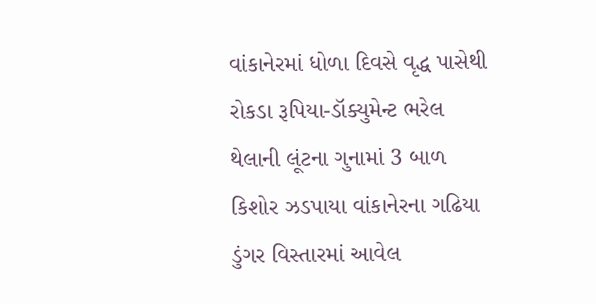વાંકાનેરમાં ધોળા દિવસે વૃદ્ધ પાસેથી રોકડા રૂપિયા-ડૉક્યુમેન્ટ ભરેલ થેલાની લૂંટના ગુનામાં 3 બાળ કિશોર ઝડપાયા વાંકાનેરના ગઢિયા ડુંગર વિસ્તારમાં આવેલ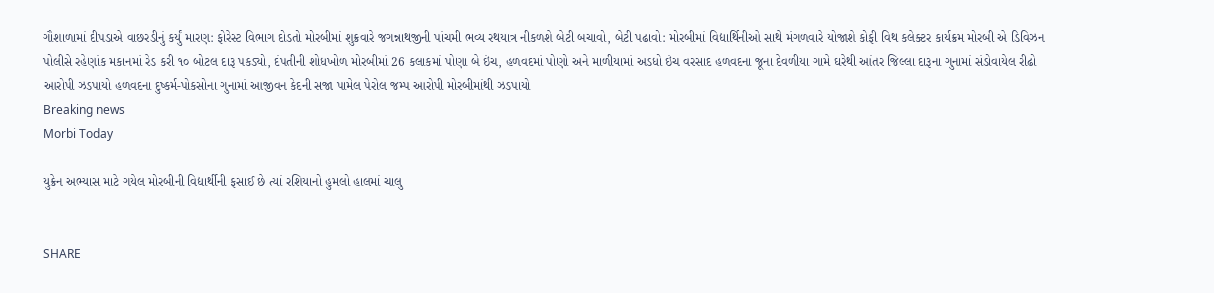ગૌશાળામાં દીપડાએ વાછરડીનું કર્યું મારણ: ફોરેસ્ટ વિભાગ દોડતો મોરબીમાં શુક્રવારે જગન્નાથજીની પાંચમી ભવ્ય રથયાત્ર નીકળશે બેટી બચાવો, બેટી પઢાવો: મોરબીમાં વિદ્યાર્થિનીઓ સાથે મંગળવારે યોજાશે કોફી વિથ કલેક્ટર કાર્યક્રમ મોરબી એ ડિવિઝન પોલીસે રહેણાંક મકાનમાં રેડ કરી ૧૦ બોટલ દારૂ પકડ્યો, દંપતીની શોધખોળ મોરબીમાં 26 કલાકમાં પોણા બે ઇંચ, હળવદમાં પોણો અને માળીયામાં અડધો ઇંચ વરસાદ હળવદના જૂના દેવળીયા ગામે ઘરેથી આંતર જિલ્લા દારૂના ગુનામાં સંડોવાયેલ રીઢો આરોપી ઝડપાયો હળવદના દુષ્કર્મ-પોકસોના ગુનામાં આજીવન કેદની સજા પામેલ પેરોલ જમ્પ આરોપી મોરબીમાંથી ઝડપાયો
Breaking news
Morbi Today

યુક્રેન અભ્યાસ માટે ગયેલ મોરબીની વિદ્યાર્થીની ફસાઈ છે ત્યાં રશિયાનો હુમલો હાલમાં ચાલુ


SHARE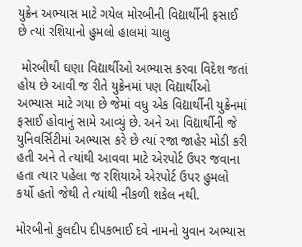યુક્રેન અભ્યાસ માટે ગયેલ મોરબીની વિદ્યાર્થીની ફસાઈ છે ત્યાં રશિયાનો હુમલો હાલમાં ચાલુ

 મોરબીથી ઘણા વિદ્યાર્થીઓ અભ્યાસ કરવા વિદેશ જતાં હોય છે આવી જ રીતે યુક્રેનમાં પણ વિદ્યાર્થીઓ અભ્યાસ માટે ગયા છે જેમાં વધુ એક વિદ્યાર્થીની યુક્રેનમાં ફસાઈ હોવાનું સામે આવ્યું છે. અને આ વિદ્યાર્થીની જે યુનિવર્સિટીમાં અભ્યાસ કરે છે ત્યાં રજા જાહેર મોડી કરી હતી અને તે ત્યાંથી આવવા માટે એરપોર્ટ ઉપર જવાના હતા ત્યાર પહેલા જ રશિયાએ એરપોર્ટ ઉપર હુમલો કર્યો હતો જેથી તે ત્યાંથી નીકળી શકેલ નથી.

મોરબીનો કુલદીપ દીપકભાઈ દવે નામનો યુવાન અભ્યાસ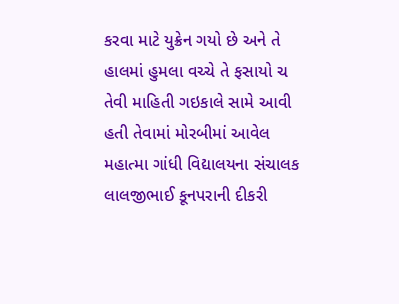કરવા માટે યુક્રેન ગયો છે અને તે હાલમાં હુમલા વચ્ચે તે ફસાયો ચ તેવી માહિતી ગઇકાલે સામે આવી હતી તેવામાં મોરબીમાં આવેલ મહાત્મા ગાંધી વિદ્યાલયના સંચાલક લાલજીભાઈ કૂનપરાની દીકરી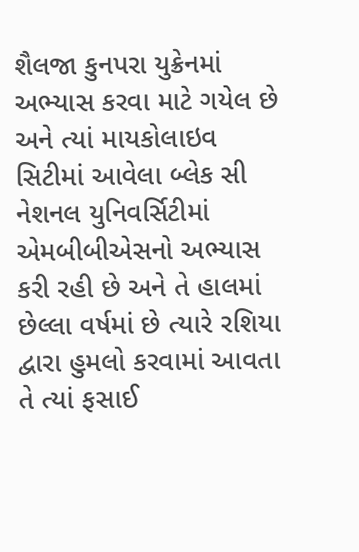શૈલજા કુનપરા યુક્રેનમાં અભ્યાસ કરવા માટે ગયેલ છે અને ત્યાં માયકોલાઇવ સિટીમાં આવેલા બ્લેક સી નેશનલ યુનિવર્સિટીમાં એમબીબીએસનો અભ્યાસ કરી રહી છે અને તે હાલમાં છેલ્લા વર્ષમાં છે ત્યારે રશિયા દ્વારા હુમલો કરવામાં આવતા તે ત્યાં ફસાઈ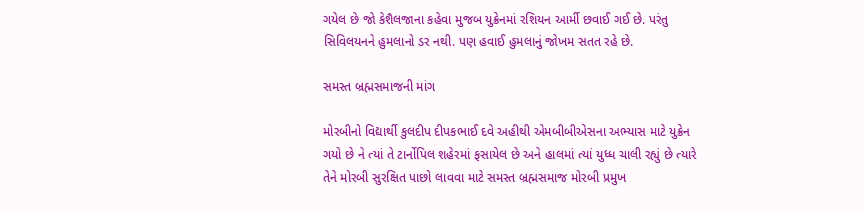ગયેલ છે જો કેશૈલજાના કહેવા મુજબ યુક્રેનમાં રશિયન આર્મી છવાઈ ગઈ છે. પરંતુ સિવિલયનને હુમલાનો ડર નથી. પણ હવાઈ હુમલાનું જોખમ સતત રહે છે.

સમસ્ત બ્રહ્મસમાજની માંગ

મોરબીનો વિદ્યાર્થી કુલદીપ દીપકભાઈ દવે અહીથી એમબીબીએસના અભ્યાસ માટે યુક્રેન ગયો છે ને ત્યાં તે ટાર્નોપિલ શહેરમાં ફસાયેલ છે અને હાલમાં ત્યાં યુધ્ધ ચાલી રહ્યું છે ત્યારે તેને મોરબી સુરક્ષિત પાછો લાવવા માટે સમસ્ત બ્રહ્મસમાજ મોરબી પ્રમુખ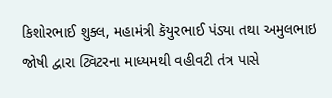કિશોરભાઈ શુક્લ, મહામંત્રી કૅયુરભાઈ પંડ્યા તથા અમુલભાઇ જોષી દ્વારા ટ્વિટરના માધ્યમથી વહીવટી તંત્ર પાસે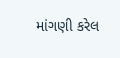માંગણી કરેલ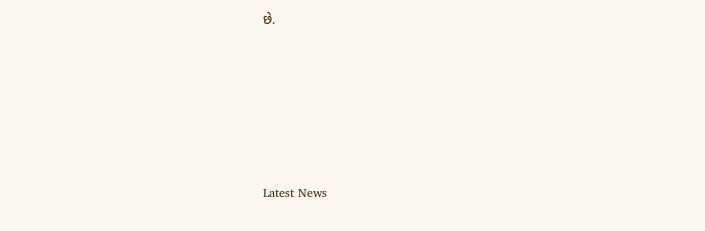છે.






Latest News